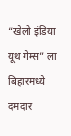“खेलो इंडिया यूथ गेम्स” ला बिहारमध्ये दमदार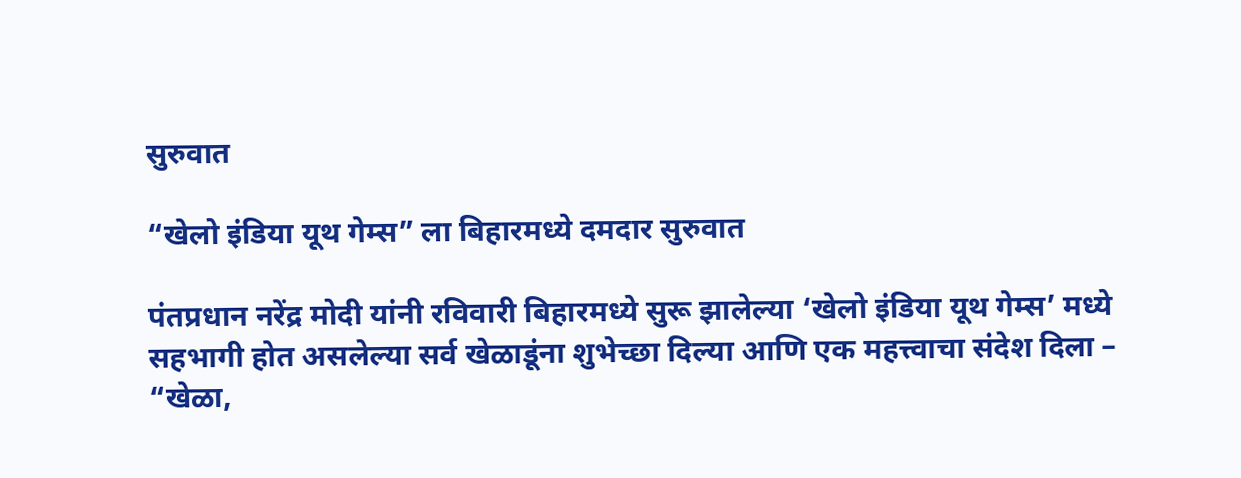सुरुवात

“खेलो इंडिया यूथ गेम्स” ला बिहारमध्ये दमदार सुरुवात

पंतप्रधान नरेंद्र मोदी यांनी रविवारी बिहारमध्ये सुरू झालेल्या ‘खेलो इंडिया यूथ गेम्स’ मध्ये सहभागी होत असलेल्या सर्व खेळाडूंना शुभेच्छा दिल्या आणि एक महत्त्वाचा संदेश दिला – “खेळा,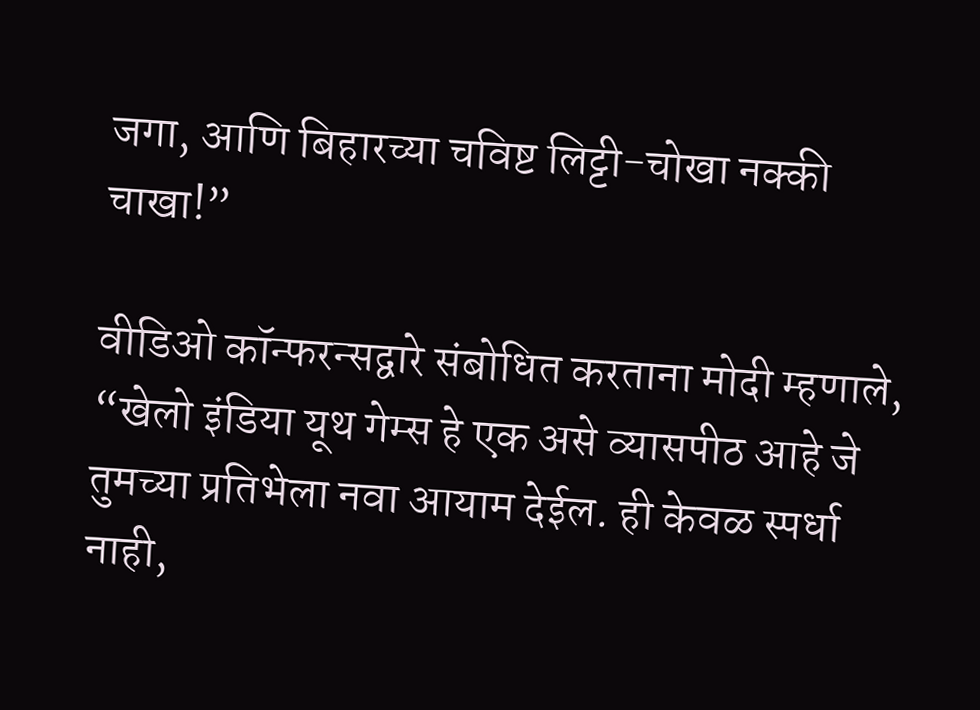जगा, आणि बिहारच्या चविष्ट लिट्टी-चोखा नक्की चाखा!”

वीडिओ कॉन्फरन्सद्वारे संबोधित करताना मोदी म्हणाले, “खेलो इंडिया यूथ गेम्स हे एक असे व्यासपीठ आहे जे तुमच्या प्रतिभेला नवा आयाम देईल. ही केवळ स्पर्धा नाही,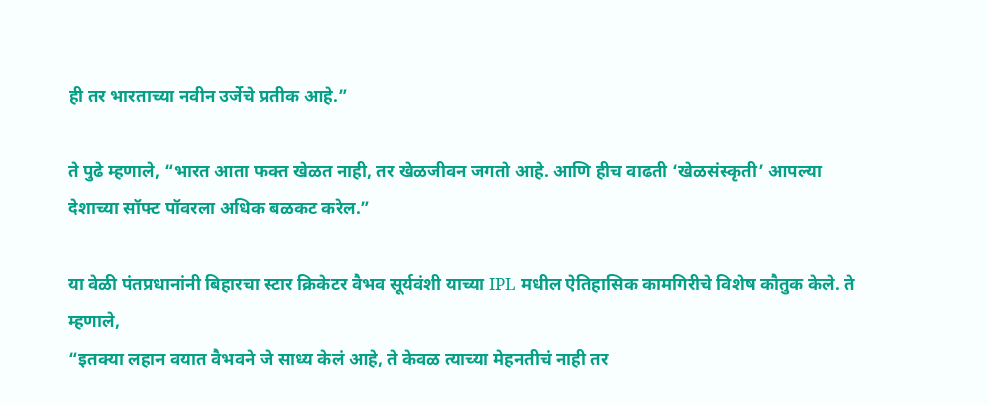ही तर भारताच्या नवीन उर्जेचे प्रतीक आहे.”

ते पुढे म्हणाले, “भारत आता फक्त खेळत नाही, तर खेळजीवन जगतो आहे. आणि हीच वाढती ‘खेळसंस्कृती’ आपल्या देशाच्या सॉफ्ट पॉवरला अधिक बळकट करेल.”

या वेळी पंतप्रधानांनी बिहारचा स्टार क्रिकेटर वैभव सूर्यवंशी याच्या IPL मधील ऐतिहासिक कामगिरीचे विशेष कौतुक केले. ते म्हणाले,
“इतक्या लहान वयात वैभवने जे साध्य केलं आहे, ते केवळ त्याच्या मेहनतीचं नाही तर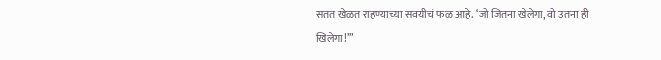सतत खेळत राहण्याच्या सवयीचं फळ आहे. ‘जो जितना खेलेगा, वो उतना ही खिलेगा!’”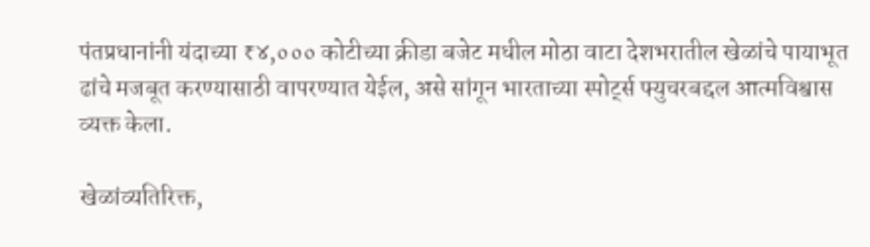पंतप्रधानांनी यंदाच्या ₹४,००० कोटीच्या क्रीडा बजेट मधील मोठा वाटा देशभरातील खेळांचे पायाभूत ढांचे मजबूत करण्यासाठी वापरण्यात येईल, असे सांगून भारताच्या स्पोर्ट्स फ्युचरबद्दल आत्मविश्वास व्यक्त केला.

खेळांव्यतिरिक्त,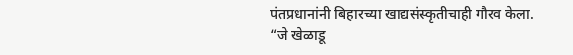पंतप्रधानांनी बिहारच्या खाद्यसंस्कृतीचाही गौरव केला.
“जे खेळाडू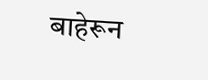बाहेरून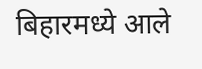बिहारमध्ये आले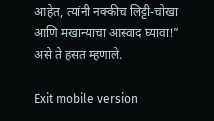आहेत, त्यांनी नक्कीच लिट्टी-चोखा आणि मखान्याचा आस्वाद घ्यावा!” असे ते हसत म्हणाले.

Exit mobile version